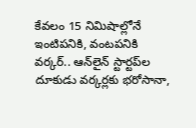కేవలం 15 నిమిషాల్లోనే ఇంటిపనికి, వంటపనికి వర్కర్.. ఆన్‌లైన్ స్టార్టప్‌ల దూకుడు వర్కర్లకు భరోసానా,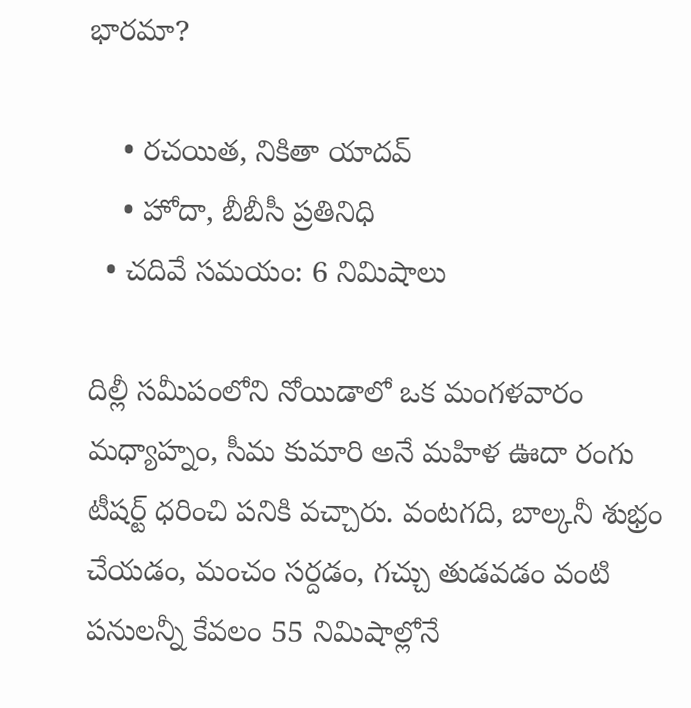భారమా?

    • రచయిత, నికితా యాదవ్
    • హోదా, బీబీసీ ప్రతినిధి
  • చదివే సమయం: 6 నిమిషాలు

దిల్లీ సమీపంలోని నోయిడాలో ఒక మంగళవారం మధ్యాహ్నం, సీమ కుమారి అనే మహిళ ఊదా రంగు టీషర్ట్ ధరించి పనికి వచ్చారు. వంటగది, బాల్కనీ శుభ్రం చేయడం, మంచం సర్దడం, గచ్చు తుడవడం వంటి పనులన్నీ కేవలం 55 నిమిషాల్లోనే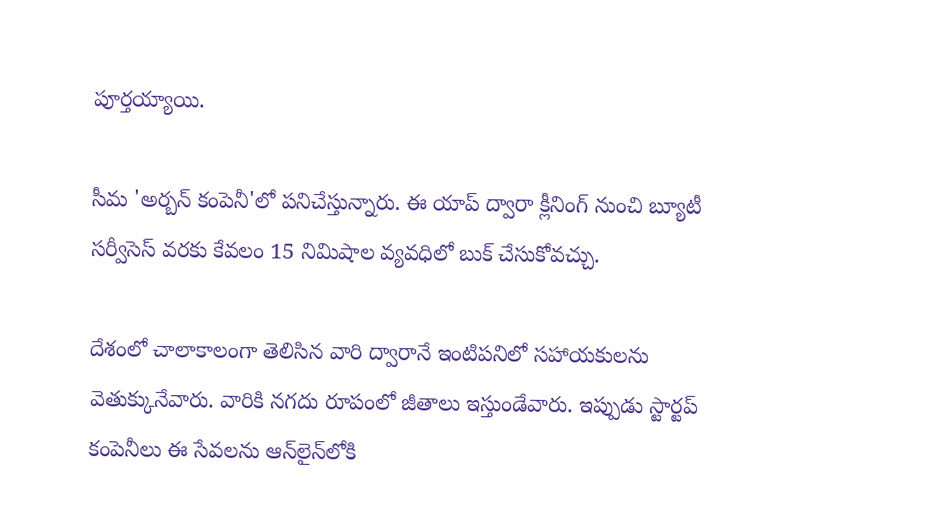పూర్తయ్యాయి.

సీమ 'అర్బన్ కంపెనీ'లో పనిచేస్తున్నారు. ఈ యాప్ ద్వారా క్లీనింగ్ నుంచి బ్యూటీ సర్వీసెస్ వరకు కేవలం 15 నిమిషాల వ్యవధిలో బుక్ చేసుకోవచ్చు.

దేశంలో చాలాకాలంగా తెలిసిన వారి ద్వారానే ఇంటిపనిలో సహాయకులను వెతుక్కునేవారు. వారికి నగదు రూపంలో జీతాలు ఇస్తుండేవారు. ఇప్పుడు స్టార్టప్ కంపెనీలు ఈ సేవలను ఆన్‌లైన్‌లోకి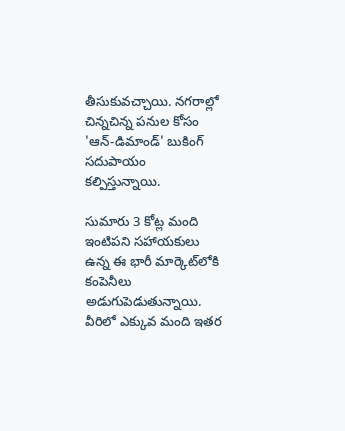తీసుకువచ్చాయి. నగరాల్లో చిన్నచిన్న పనుల కోసం 'ఆన్-డిమాండ్' బుకింగ్ సదుపాయం కల్పిస్తున్నాయి.

సుమారు 3 కోట్ల మంది ఇంటిపని సహాయకులు ఉన్న ఈ భారీ మార్కెట్‌లోకి కంపెనీలు అడుగుపెడుతున్నాయి. వీరిలో ఎక్కువ మంది ఇతర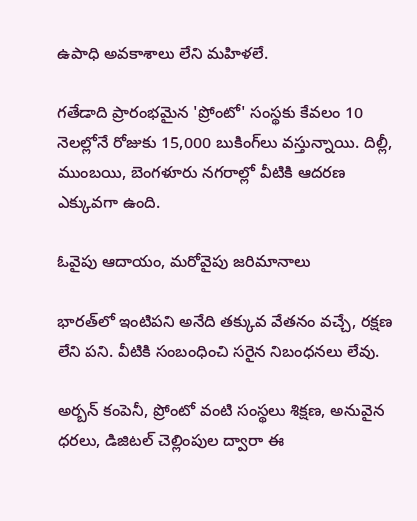ఉపాధి అవకాశాలు లేని మహిళలే.

గతేడాది ప్రారంభమైన 'ప్రోంటో' సంస్థకు కేవలం 10 నెలల్లోనే రోజుకు 15,000 బుకింగ్‌లు వస్తున్నాయి. దిల్లీ, ముంబయి, బెంగళూరు నగరాల్లో వీటికి ఆదరణ ఎక్కువగా ఉంది.

ఓవైపు ఆదాయం, మరోవైపు జరిమానాలు

భారత్‌లో ఇంటిపని అనేది తక్కువ వేతనం వచ్చే, రక్షణ లేని పని. వీటికి సంబంధించి సరైన నిబంధనలు లేవు.

అర్బన్ కంపెనీ, ప్రోంటో వంటి సంస్థలు శిక్షణ, అనువైన ధరలు, డిజిటల్ చెల్లింపుల ద్వారా ఈ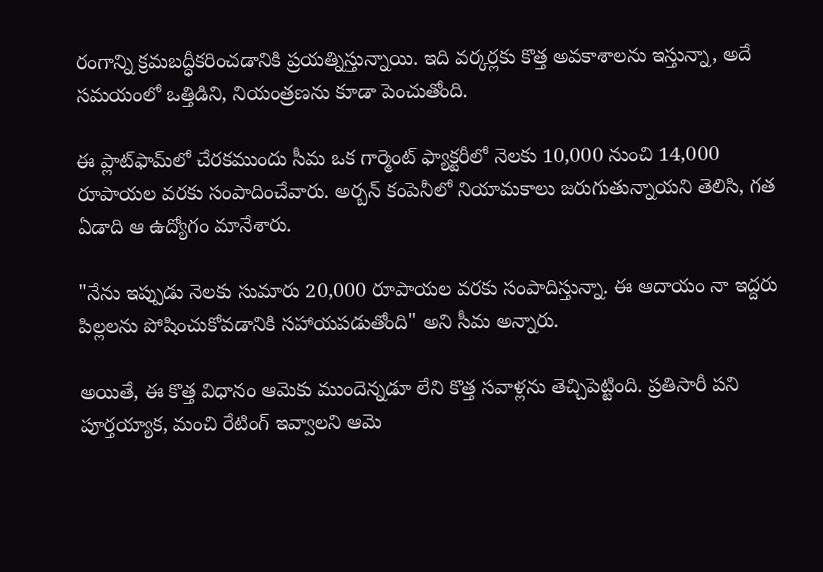రంగాన్ని క్రమబద్ధీకరించడానికి ప్రయత్నిస్తున్నాయి. ఇది వర్కర్లకు కొత్త అవకాశాలను ఇస్తున్నా, అదే సమయంలో ఒత్తిడిని, నియంత్రణను కూడా పెంచుతోంది.

ఈ ప్లాట్‌ఫామ్‌లో చేరకముందు సీమ ఒక గార్మెంట్ ఫ్యాక్టరీలో నెలకు 10,000 నుంచి 14,000 రూపాయల వరకు సంపాదించేవారు. అర్బన్ కంపెనీలో నియామకాలు జరుగుతున్నాయని తెలిసి, గత ఏడాది ఆ ఉద్యోగం మానేశారు.

"నేను ఇప్పుడు నెలకు సుమారు 20,000 రూపాయల వరకు సంపాదిస్తున్నా. ఈ ఆదాయం నా ఇద్దరు పిల్లలను పోషించుకోవడానికి సహాయపడుతోంది" అని సీమ అన్నారు.

అయితే, ఈ కొత్త విధానం ఆమెకు ముందెన్నడూ లేని కొత్త సవాళ్లను తెచ్చిపెట్టింది. ప్రతిసారీ పని పూర్తయ్యాక, మంచి రేటింగ్ ఇవ్వాలని ఆమె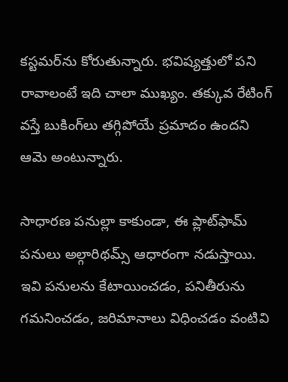కస్టమర్‌ను కోరుతున్నారు. భవిష్యత్తులో పని రావాలంటే ఇది చాలా ముఖ్యం. తక్కువ రేటింగ్ వస్తే బుకింగ్‌లు తగ్గిపోయే ప్రమాదం ఉందని ఆమె అంటున్నారు.

సాధారణ పనుల్లా కాకుండా, ఈ ప్లాట్‌ఫామ్ పనులు అల్గారిథమ్స్ ఆధారంగా నడుస్తాయి. ఇవి పనులను కేటాయించడం, పనితీరును గమనించడం, జరిమానాలు విధించడం వంటివి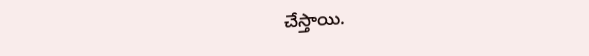చేస్తాయి.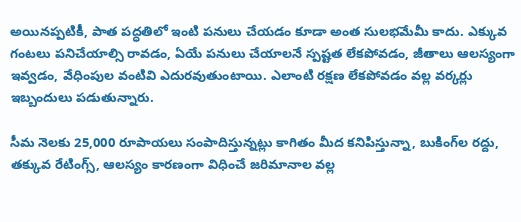అయినప్పటికీ, పాత పద్ధతిలో ఇంటి పనులు చేయడం కూడా అంత సులభమేమీ కాదు. ఎక్కువ గంటలు పనిచేయాల్సి రావడం, ఏయే పనులు చేయాలనే స్పష్టత లేకపోవడం, జీతాలు ఆలస్యంగా ఇవ్వడం, వేధింపుల వంటివి ఎదురవుతుంటాయి. ఎలాంటి రక్షణ లేకపోవడం వల్ల వర్కర్లు ఇబ్బందులు పడుతున్నారు.

సీమ నెలకు 25,000 రూపాయలు సంపాదిస్తున్నట్లు కాగితం మీద కనిపిస్తున్నా, బుకింగ్‌ల రద్దు, తక్కువ రేటింగ్స్, ఆలస్యం కారణంగా విధించే జరిమానాల వల్ల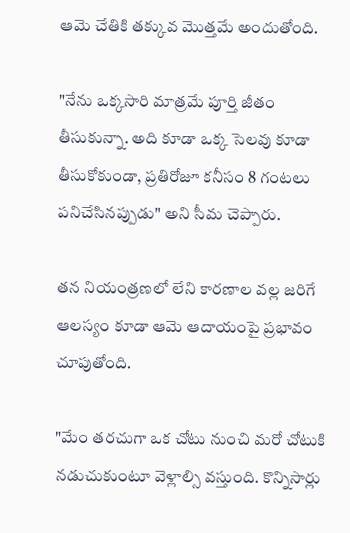ఆమె చేతికి తక్కువ మొత్తమే అందుతోంది.

"నేను ఒక్కసారి మాత్రమే పూర్తి జీతం తీసుకున్నా. అది కూడా ఒక్క సెలవు కూడా తీసుకోకుండా, ప్రతిరోజూ కనీసం 8 గంటలు పనిచేసినప్పుడు" అని సీమ చెప్పారు.

తన నియంత్రణలో లేని కారణాల వల్ల జరిగే ఆలస్యం కూడా ఆమె ఆదాయంపై ప్రభావం చూపుతోంది.

"మేం తరచుగా ఒక చోటు నుంచి మరో చోటుకి నడుచుకుంటూ వెళ్లాల్సి వస్తుంది. కొన్నిసార్లు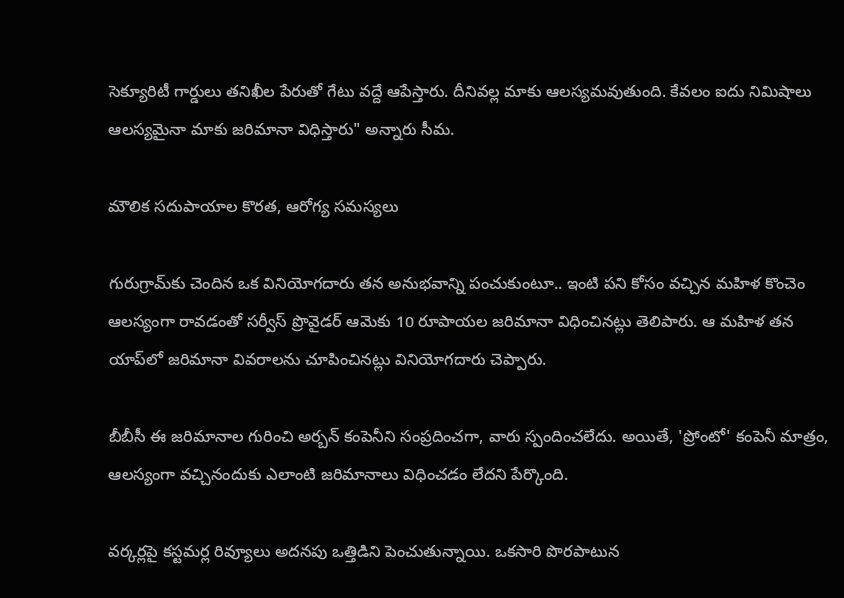సెక్యూరిటీ గార్డులు తనిఖీల పేరుతో గేటు వద్దే ఆపేస్తారు. దీనివల్ల మాకు ఆలస్యమవుతుంది. కేవలం ఐదు నిమిషాలు ఆలస్యమైనా మాకు జరిమానా విధిస్తారు" అన్నారు సీమ.

మౌలిక సదుపాయాల కొరత, ఆరోగ్య సమస్యలు

గురుగ్రామ్‌కు చెందిన ఒక వినియోగదారు తన అనుభవాన్ని పంచుకుంటూ.. ఇంటి పని కోసం వచ్చిన మహిళ కొంచెం ఆలస్యంగా రావడంతో సర్వీస్ ప్రొవైడర్ ఆమెకు 10 రూపాయల జరిమానా విధించినట్లు తెలిపారు. ఆ మహిళ తన యాప్‌లో జరిమానా వివరాలను చూపించినట్లు వినియోగదారు చెప్పారు.

బీబీసీ ఈ జరిమానాల గురించి అర్బన్ కంపెనీని సంప్రదించగా, వారు స్పందించలేదు. అయితే, 'ప్రోంటో' కంపెనీ మాత్రం, ఆలస్యంగా వచ్చినందుకు ఎలాంటి జరిమానాలు విధించడం లేదని పేర్కొంది.

వర్కర్లపై కస్టమర్ల రివ్యూలు అదనపు ఒత్తిడిని పెంచుతున్నాయి. ఒకసారి పొరపాటున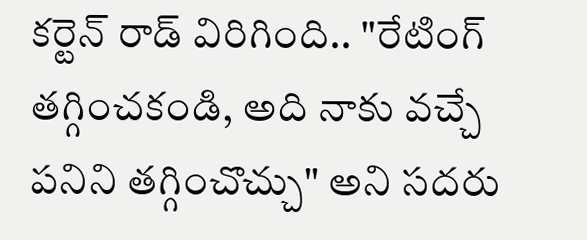కర్టెన్ రాడ్ విరిగింది.. "రేటింగ్ తగ్గించకండి, అది నాకు వచ్చే పనిని తగ్గించొచ్చు" అని సదరు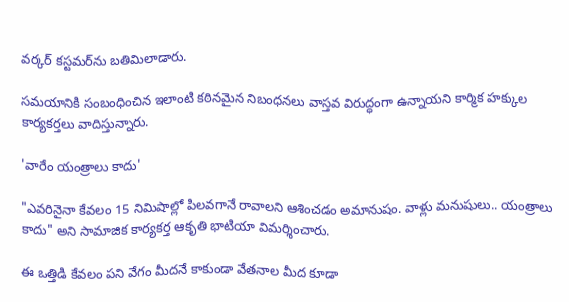వర్కర్ కస్టమర్‌ను బతిమిలాడారు.

సమయానికి సంబంధించిన ఇలాంటి కఠినమైన నిబంధనలు వాస్తవ విరుద్ధంగా ఉన్నాయని కార్మిక హక్కుల కార్యకర్తలు వాదిస్తున్నారు.

'వారేం యంత్రాలు కాదు'

"ఎవరినైనా కేవలం 15 నిమిషాల్లో పిలవగానే రావాలని ఆశించడం అమానుషం. వాళ్లు మనుషులు.. యంత్రాలు కాదు" అని సామాజిక కార్యకర్త ఆకృతి భాటియా విమర్శించారు.

ఈ ఒత్తిడి కేవలం పని వేగం మీదనే కాకుండా వేతనాల మీద కూడా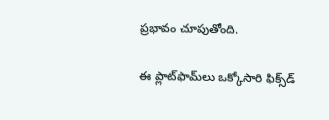ప్రభావం చూపుతోంది.

ఈ ప్లాట్‌ఫామ్‌లు ఒక్కోసారి ఫిక్స్‌డ్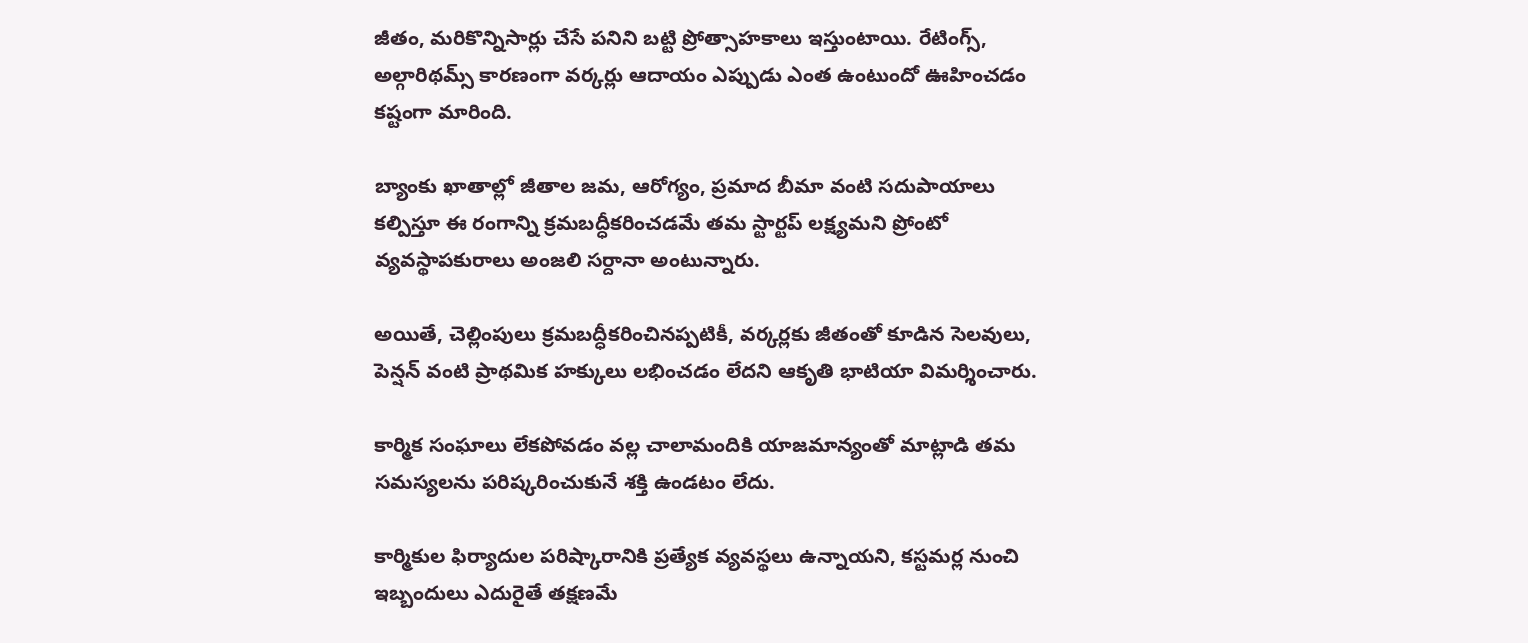జీతం, మరికొన్నిసార్లు చేసే పనిని బట్టి ప్రోత్సాహకాలు ఇస్తుంటాయి. రేటింగ్స్, అల్గారిథమ్స్ కారణంగా వర్కర్లు ఆదాయం ఎప్పుడు ఎంత ఉంటుందో ఊహించడం కష్టంగా మారింది.

బ్యాంకు ఖాతాల్లో జీతాల జమ, ఆరోగ్యం, ప్రమాద బీమా వంటి సదుపాయాలు కల్పిస్తూ ఈ రంగాన్ని క్రమబద్ధీకరించడమే తమ స్టార్టప్ లక్ష్యమని ప్రోంటో వ్యవస్థాపకురాలు అంజలి సర్దానా అంటున్నారు.

అయితే, చెల్లింపులు క్రమబద్ధీకరించినప్పటికీ, వర్కర్లకు జీతంతో కూడిన సెలవులు, పెన్షన్ వంటి ప్రాథమిక హక్కులు లభించడం లేదని ఆకృతి భాటియా విమర్శించారు.

కార్మిక సంఘాలు లేకపోవడం వల్ల చాలామందికి యాజమాన్యంతో మాట్లాడి తమ సమస్యలను పరిష్కరించుకునే శక్తి ఉండటం లేదు.

కార్మికుల ఫిర్యాదుల పరిష్కారానికి ప్రత్యేక వ్యవస్థలు ఉన్నాయని, కస్టమర్ల నుంచి ఇబ్బందులు ఎదురైతే తక్షణమే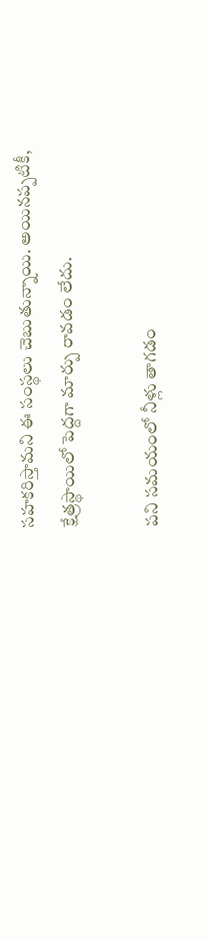సహకరిస్తామని ఈ సంస్థలు చెబుతున్నాయి. అయినప్పటికీ, క్షేత్రస్థాయిలో పెద్దగా మార్పు రావడం లేదు.

పని సమయంలో నీళ్లు తాగడం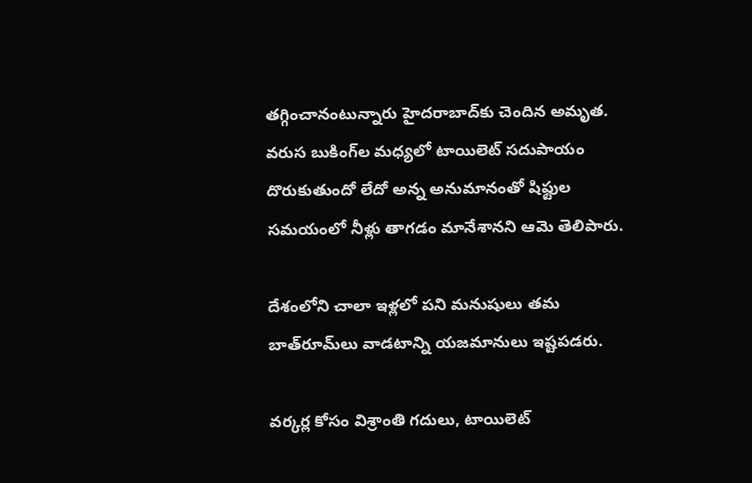తగ్గించానంటున్నారు హైదరాబాద్‌‌కు చెందిన అమృత. వరుస బుకింగ్‌ల మధ్యలో టాయిలెట్ సదుపాయం దొరుకుతుందో లేదో అన్న అనుమానంతో షిఫ్టుల సమయంలో నీళ్లు తాగడం మానేశానని ఆమె తెలిపారు.

దేశంలోని చాలా ఇళ్లలో పని మనుషులు తమ బాత్‌రూమ్‌లు వాడటాన్ని యజమానులు ఇష్టపడరు.

వర్కర్ల కోసం విశ్రాంతి గదులు, టాయిలెట్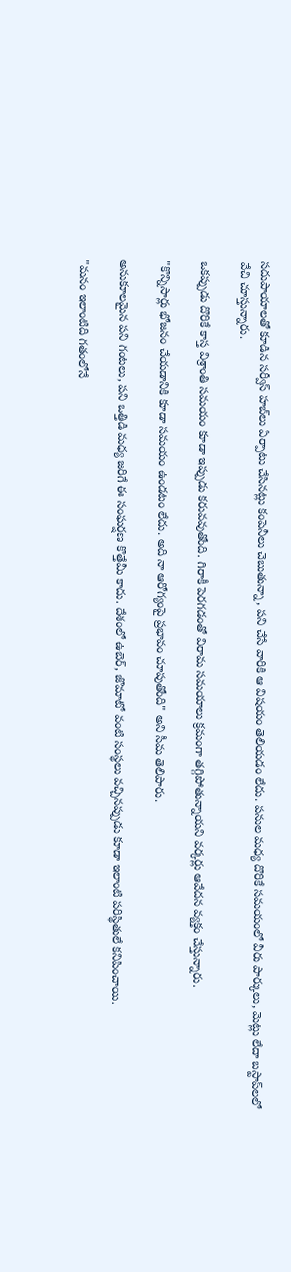సదుపాయాలతో కూడిన సర్వీస్ హబ్‌లు ఏర్పాటు చేసినట్లు కంపెనీలు చెబుతున్నా, పని చేసే వారికి ఆ విషయం తెలియడం లేదు. పనుల మధ్య దొరికే సమయంలో వీరు పార్కులు, మెట్లు లేదా బస్టాప్‌లలో వేచి చూస్తున్నారు.

ఒకప్పుడు దొరికే కాస్త విశ్రాంతి సమయం కూడా ఇప్పుడు కరువవుతోంది. గిరాకీ పెరగడంతో విరామ సమయాలు క్రమంగా తగ్గిపోతున్నాయని వర్కర్లు ఆవేదన వ్యక్తం చేస్తున్నారు.

"కొన్నిసార్లు భోజనం చేయడానికి కూడా సమయం ఉండటం లేదు. అది నా ఆరోగ్యంపై ప్రభావం చూపుతోంది" అని సీమ తెలిపారు.

అనుకూలమైన పని గంటలు, పని ఒత్తిడి మధ్య జరిగే ఈ సంఘర్షణ కొత్తేమీ కాదు. దేశంలో ఉబెర్, జొమాటో వంటి సంస్థలు వచ్చినప్పుడు కూడా ఇలాంటి పరిస్థితులే కనిపించాయి.

"మనం ఇలాంటిది గతంలోనే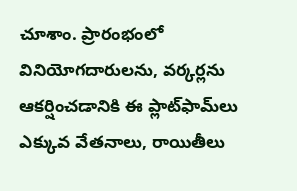చూశాం. ప్రారంభంలో వినియోగదారులను, వర్కర్లను ఆకర్షించడానికి ఈ ప్లాట్‌ఫామ్‌లు ఎక్కువ వేతనాలు, రాయితీలు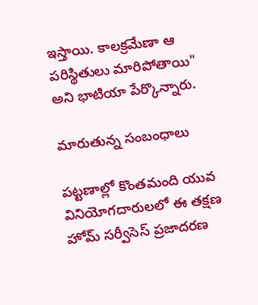ఇస్తాయి. కాలక్రమేణా ఆ పరిస్థితులు మారిపోతాయి" అని భాటియా పేర్కొన్నారు.

మారుతున్న సంబంధాలు

పట్టణాల్లో కొంతమంది యువ వినియోగదారులలో ఈ తక్షణ హోమ్ సర్వీసెస్ ప్రజాదరణ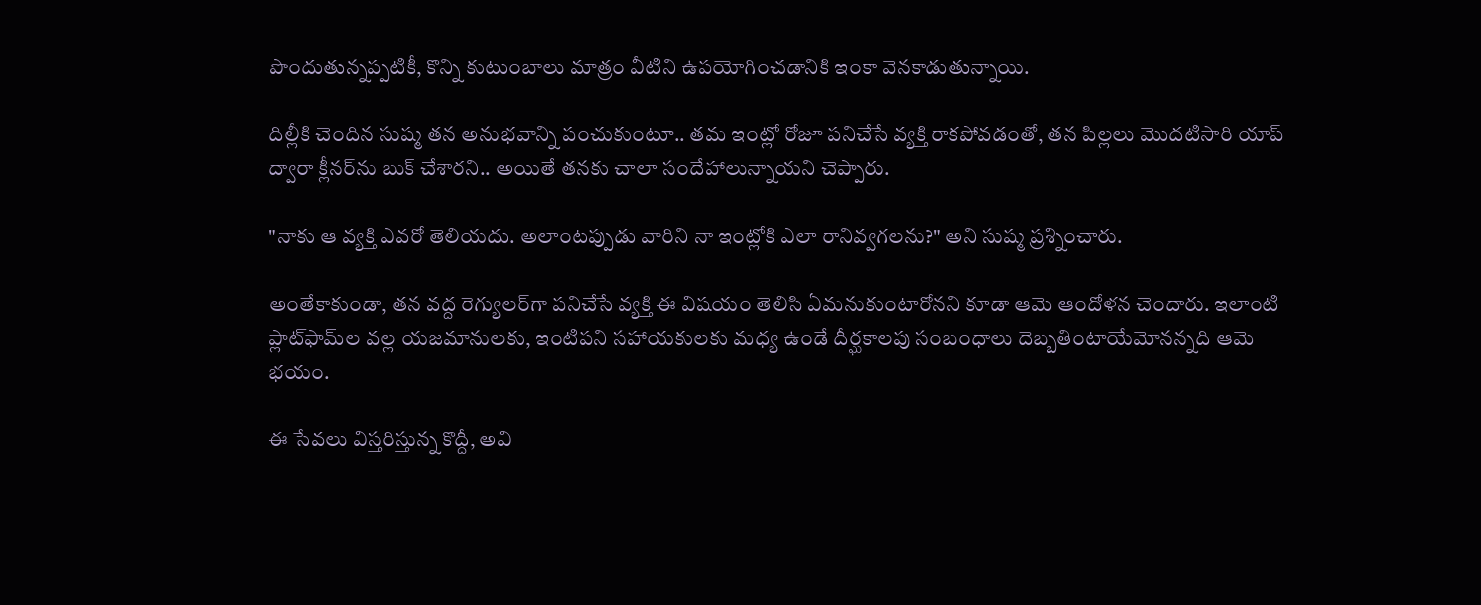పొందుతున్నప్పటికీ, కొన్ని కుటుంబాలు మాత్రం వీటిని ఉపయోగించడానికి ఇంకా వెనకాడుతున్నాయి.

దిల్లీకి చెందిన సుష్మ తన అనుభవాన్ని పంచుకుంటూ.. తమ ఇంట్లో రోజూ పనిచేసే వ్యక్తి రాకపోవడంతో, తన పిల్లలు మొదటిసారి యాప్ ద్వారా క్లీనర్‌ను బుక్ చేశారని.. అయితే తనకు చాలా సందేహాలున్నాయని చెప్పారు.

"నాకు ఆ వ్యక్తి ఎవరో తెలియదు. అలాంటప్పుడు వారిని నా ఇంట్లోకి ఎలా రానివ్వగలను?" అని సుష్మ ప్రశ్నించారు.

అంతేకాకుండా, తన వద్ద రెగ్యులర్‌గా పనిచేసే వ్యక్తి ఈ విషయం తెలిసి ఏమనుకుంటారోనని కూడా ఆమె ఆందోళన చెందారు. ఇలాంటి ప్లాట్‌ఫామ్‌ల వల్ల యజమానులకు, ఇంటిపని సహాయకులకు మధ్య ఉండే దీర్ఘకాలపు సంబంధాలు దెబ్బతింటాయేమోనన్నది ఆమె భయం.

ఈ సేవలు విస్తరిస్తున్న కొద్దీ, అవి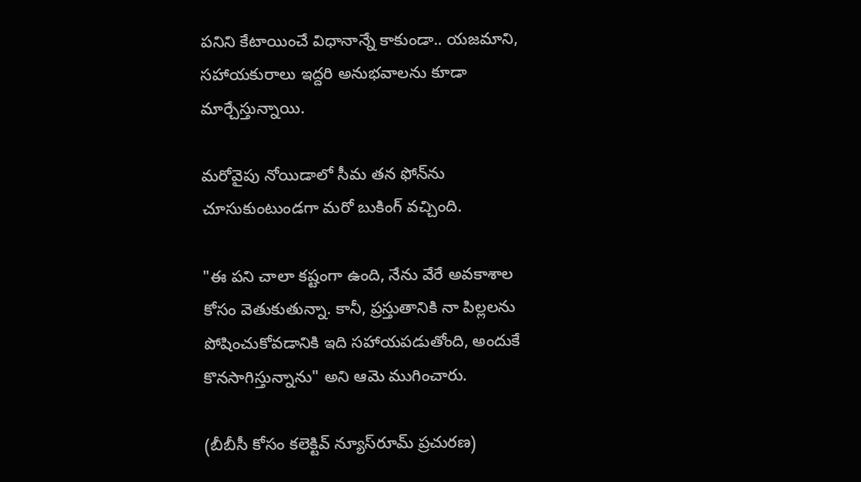పనిని కేటాయించే విధానాన్నే కాకుండా.. యజమాని, సహాయకురాలు ఇద్దరి అనుభవాలను కూడా మార్చేస్తున్నాయి.

మరోవైపు నోయిడాలో సీమ తన ఫోన్‌ను చూసుకుంటుండగా మరో బుకింగ్ వచ్చింది.

"ఈ పని చాలా కష్టంగా ఉంది, నేను వేరే అవకాశాల కోసం వెతుకుతున్నా. కానీ, ప్రస్తుతానికి నా పిల్లలను పోషించుకోవడానికి ఇది సహాయపడుతోంది, అందుకే కొనసాగిస్తున్నాను" అని ఆమె ముగించారు.

(బీబీసీ కోసం కలెక్టివ్ న్యూస్‌రూమ్ ప్రచురణ)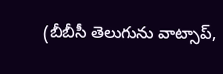(బీబీసీ తెలుగును వాట్సాప్‌,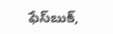ఫేస్‌బుక్,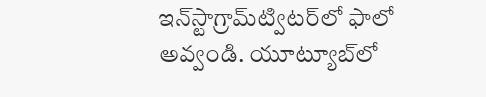ఇన్‌స్టాగ్రామ్‌ట్విటర్‌లో ఫాలో అవ్వండి. యూట్యూబ్‌లో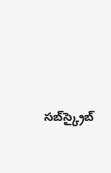సబ్‌స్క్రైబ్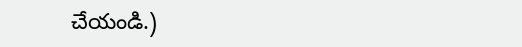చేయండి.)